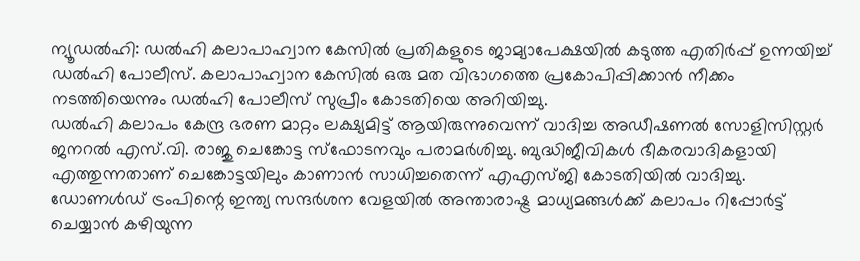ന്യൂഡൽഹി: ഡൽഹി കലാപാഹ്വാന കേസിൽ പ്രതികളുടെ ജാമ്യാപേക്ഷയിൽ കടുത്ത എതിർപ്പ് ഉന്നയിച്ച് ഡൽഹി പോലീസ്. കലാപാഹ്വാന കേസിൽ ഒരു മത വിഭാഗത്തെ പ്രകോപിപ്പിക്കാൻ നീക്കം നടത്തിയെന്നും ഡൽഹി പോലീസ് സുപ്രീം കോടതിയെ അറിയിച്ചു.
ഡൽഹി കലാപം കേന്ദ്ര ഭരണ മാറ്റം ലക്ഷ്യമിട്ട് ആയിരുന്നുവെന്ന് വാദിച്ച അഡീഷണൽ സോളിസിസ്റ്റർ ജനറൽ എസ്.വി. രാജു ചെങ്കോട്ട സ്ഫോടനവും പരാമർശിച്ചു. ബുദ്ധിജീവികൾ ഭീകരവാദികളായി എത്തുന്നതാണ് ചെങ്കോട്ടയിലും കാണാൻ സാധിച്ചതെന്ന് എഎസ്ജി കോടതിയിൽ വാദിച്ചു.
ഡോണൾഡ് ട്രംപിന്റെ ഇന്ത്യ സന്ദർശന വേളയിൽ അന്താരാഷ്ട്ര മാധ്യമങ്ങൾക്ക് കലാപം റിപ്പോർട്ട് ചെയ്യാൻ കഴിയുന്ന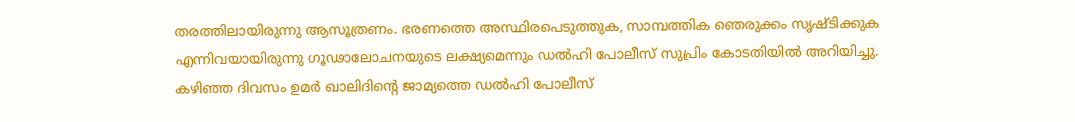തരത്തിലായിരുന്നു ആസൂത്രണം. ഭരണത്തെ അസ്ഥിരപെടുത്തുക, സാമ്പത്തിക ഞെരുക്കം സൃഷ്ടിക്കുക എന്നിവയായിരുന്നു ഗൂഢാലോചനയുടെ ലക്ഷ്യമെന്നും ഡൽഹി പോലീസ് സുപ്രിം കോടതിയിൽ അറിയിച്ചു.
കഴിഞ്ഞ ദിവസം ഉമർ ഖാലിദിന്റെ ജാമ്യത്തെ ഡൽഹി പോലീസ്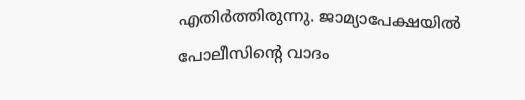എതിർത്തിരുന്നു. ജാമ്യാപേക്ഷയിൽ പോലീസിന്റെ വാദം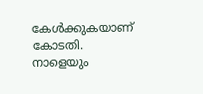കേൾക്കുകയാണ് കോടതി. നാളെയും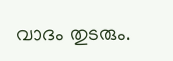വാദം തുടരും.